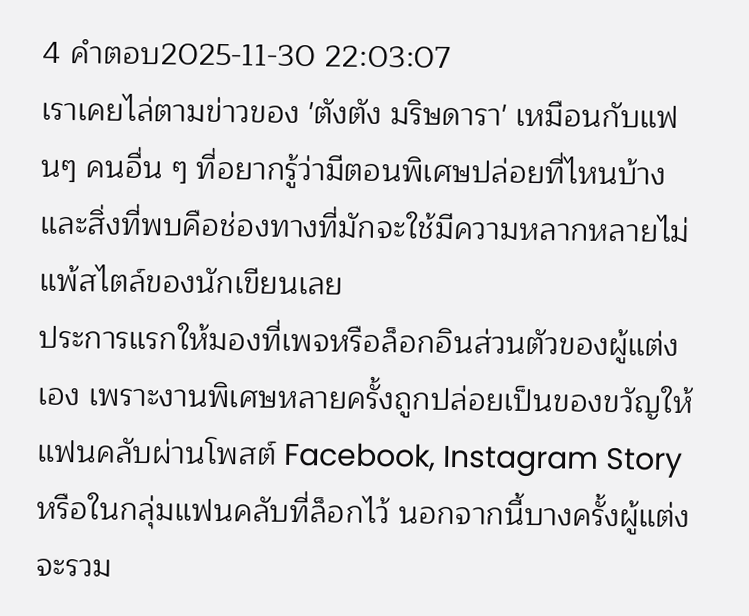4 คำตอบ2025-11-30 22:03:07
เราเคยไล่ตามข่าวของ 'ตังตัง มริษดารา' เหมือนกับแฟนๆ คนอื่น ๆ ที่อยากรู้ว่ามีตอนพิเศษปล่อยที่ไหนบ้าง และสิ่งที่พบคือช่องทางที่มักจะใช้มีความหลากหลายไม่แพ้สไตล์ของนักเขียนเลย
ประการแรกให้มองที่เพจหรือล็อกอินส่วนตัวของผู้แต่งเอง เพราะงานพิเศษหลายครั้งถูกปล่อยเป็นของขวัญให้แฟนคลับผ่านโพสต์ Facebook, Instagram Story หรือในกลุ่มแฟนคลับที่ล็อกไว้ นอกจากนี้บางครั้งผู้แต่งจะรวม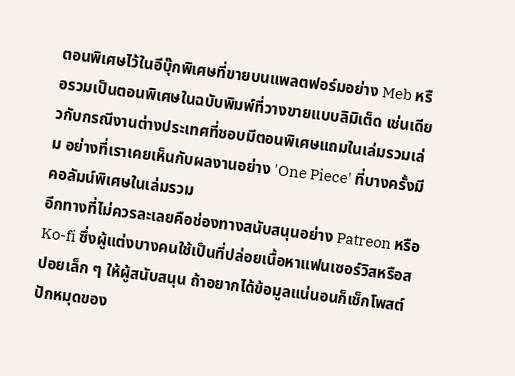ตอนพิเศษไว้ในอีบุ๊กพิเศษที่ขายบนแพลตฟอร์มอย่าง Meb หรือรวมเป็นตอนพิเศษในฉบับพิมพ์ที่วางขายแบบลิมิเต็ด เช่นเดียวกับกรณีงานต่างประเทศที่ชอบมีตอนพิเศษแถมในเล่มรวมเล่ม อย่างที่เราเคยเห็นกับผลงานอย่าง 'One Piece' ที่บางครั้งมีคอลัมน์พิเศษในเล่มรวม
อีกทางที่ไม่ควรละเลยคือช่องทางสนับสนุนอย่าง Patreon หรือ Ko-fi ซึ่งผู้แต่งบางคนใช้เป็นที่ปล่อยเนื้อหาแฟนเซอร์วิสหรือสปอยเล็ก ๆ ให้ผู้สนับสนุน ถ้าอยากได้ข้อมูลแน่นอนก็เช็กโพสต์ปักหมุดของ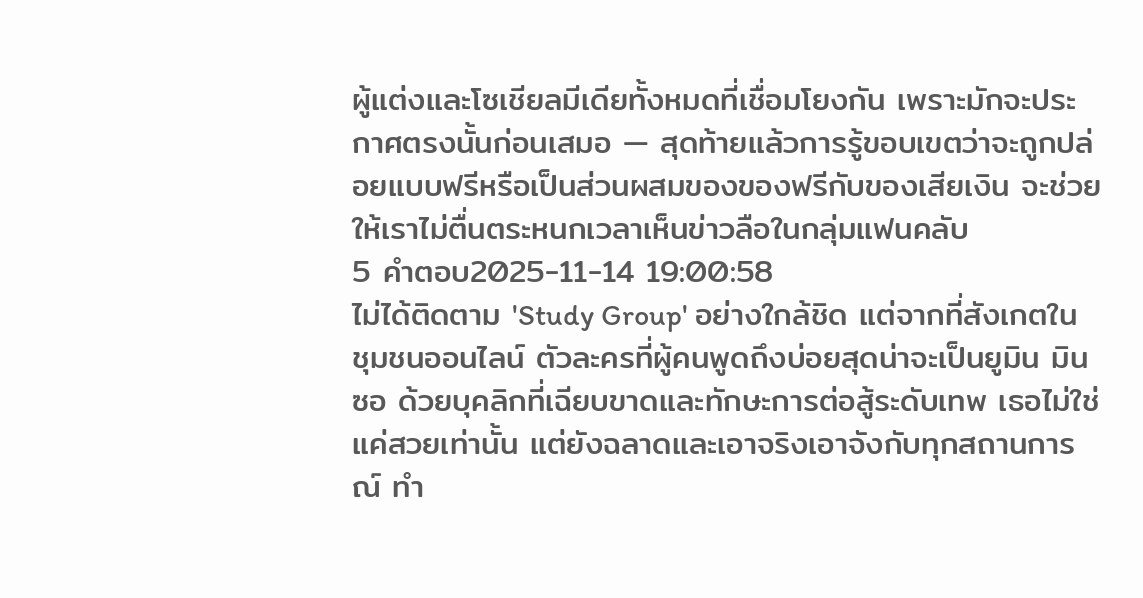ผู้แต่งและโซเชียลมีเดียทั้งหมดที่เชื่อมโยงกัน เพราะมักจะประกาศตรงนั้นก่อนเสมอ — สุดท้ายแล้วการรู้ขอบเขตว่าจะถูกปล่อยแบบฟรีหรือเป็นส่วนผสมของของฟรีกับของเสียเงิน จะช่วยให้เราไม่ตื่นตระหนกเวลาเห็นข่าวลือในกลุ่มแฟนคลับ
5 คำตอบ2025-11-14 19:00:58
ไม่ได้ติดตาม 'Study Group' อย่างใกล้ชิด แต่จากที่สังเกตในชุมชนออนไลน์ ตัวละครที่ผู้คนพูดถึงบ่อยสุดน่าจะเป็นยูมิน มินซอ ด้วยบุคลิกที่เฉียบขาดและทักษะการต่อสู้ระดับเทพ เธอไม่ใช่แค่สวยเท่านั้น แต่ยังฉลาดและเอาจริงเอาจังกับทุกสถานการณ์ ทำ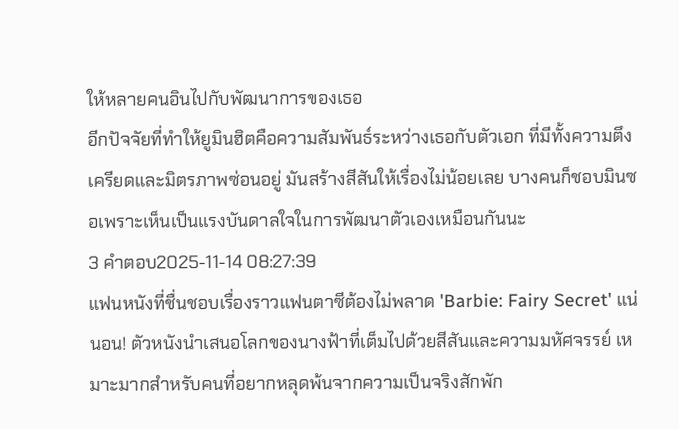ให้หลายคนอินไปกับพัฒนาการของเธอ
อีกปัจจัยที่ทำให้ยูมินฮิตคือความสัมพันธ์ระหว่างเธอกับตัวเอก ที่มีทั้งความตึงเครียดและมิตรภาพซ่อนอยู่ มันสร้างสีสันให้เรื่องไม่น้อยเลย บางคนก็ชอบมินซอเพราะเห็นเป็นแรงบันดาลใจในการพัฒนาตัวเองเหมือนกันนะ
3 คำตอบ2025-11-14 08:27:39
แฟนหนังที่ชื่นชอบเรื่องราวแฟนตาซีต้องไม่พลาด 'Barbie: Fairy Secret' แน่นอน! ตัวหนังนำเสนอโลกของนางฟ้าที่เต็มไปด้วยสีสันและความมหัศจรรย์ เหมาะมากสำหรับคนที่อยากหลุดพ้นจากความเป็นจริงสักพัก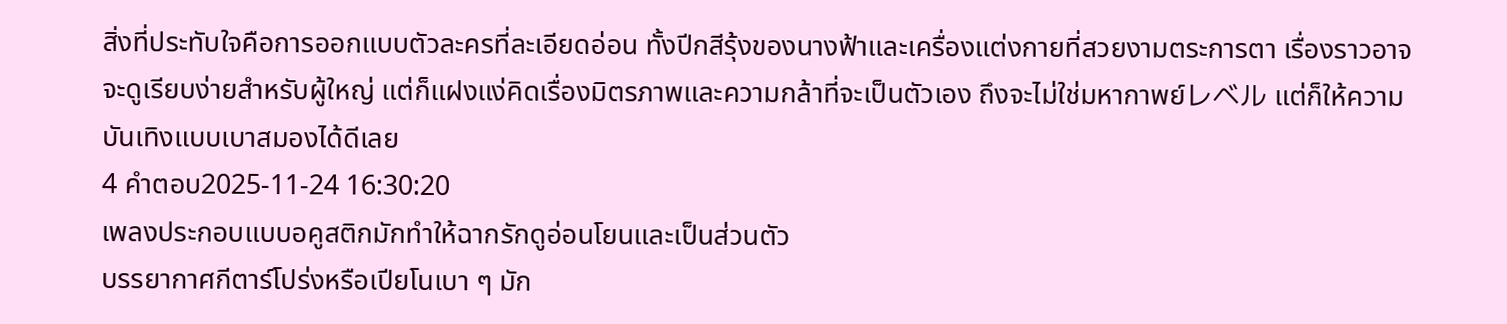สิ่งที่ประทับใจคือการออกแบบตัวละครที่ละเอียดอ่อน ทั้งปีกสีรุ้งของนางฟ้าและเครื่องแต่งกายที่สวยงามตระการตา เรื่องราวอาจจะดูเรียบง่ายสำหรับผู้ใหญ่ แต่ก็แฝงแง่คิดเรื่องมิตรภาพและความกล้าที่จะเป็นตัวเอง ถึงจะไม่ใช่มหากาพย์レベル แต่ก็ให้ความบันเทิงแบบเบาสมองได้ดีเลย
4 คำตอบ2025-11-24 16:30:20
เพลงประกอบแบบอคูสติกมักทำให้ฉากรักดูอ่อนโยนและเป็นส่วนตัว
บรรยากาศกีตาร์โปร่งหรือเปียโนเบา ๆ มัก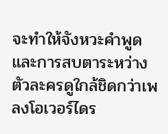จะทำให้จังหวะคำพูดและการสบตาระหว่างตัวละครดูใกล้ชิดกว่าเพลงโอเวอร์ไดร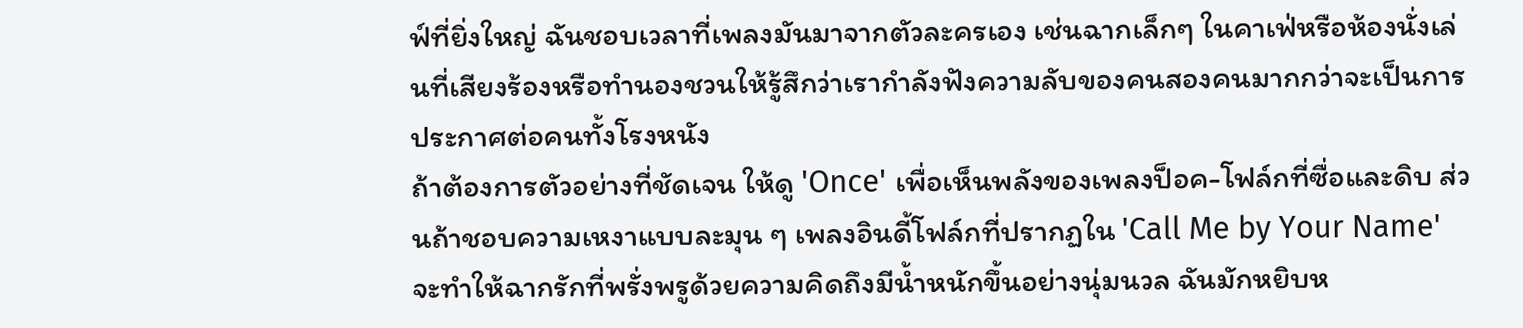ฟ์ที่ยิ่งใหญ่ ฉันชอบเวลาที่เพลงมันมาจากตัวละครเอง เช่นฉากเล็กๆ ในคาเฟ่หรือห้องนั่งเล่นที่เสียงร้องหรือทำนองชวนให้รู้สึกว่าเรากำลังฟังความลับของคนสองคนมากกว่าจะเป็นการประกาศต่อคนทั้งโรงหนัง
ถ้าต้องการตัวอย่างที่ชัดเจน ให้ดู 'Once' เพื่อเห็นพลังของเพลงป็อค-โฟล์กที่ซื่อและดิบ ส่วนถ้าชอบความเหงาแบบละมุน ๆ เพลงอินดี้โฟล์กที่ปรากฏใน 'Call Me by Your Name' จะทำให้ฉากรักที่พรั่งพรูด้วยความคิดถึงมีน้ำหนักขึ้นอย่างนุ่มนวล ฉันมักหยิบห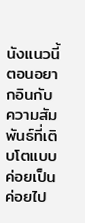นังแนวนี้ตอนอยากอินกับความสัมพันธ์ที่เติบโตแบบค่อยเป็นค่อยไป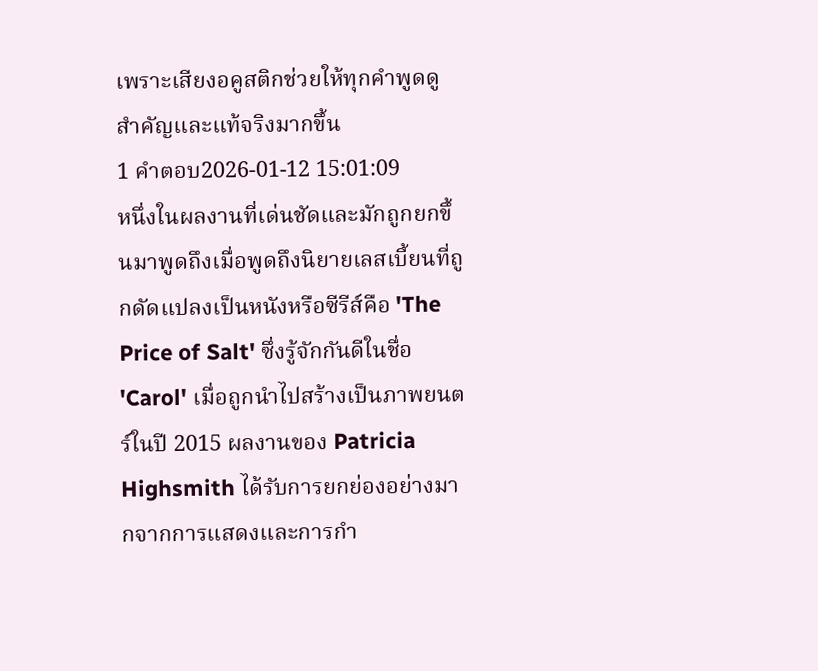เพราะเสียงอคูสติกช่วยให้ทุกคำพูดดูสำคัญและแท้จริงมากขึ้น
1 คำตอบ2026-01-12 15:01:09
หนึ่งในผลงานที่เด่นชัดและมักถูกยกขึ้นมาพูดถึงเมื่อพูดถึงนิยายเลสเบี้ยนที่ถูกดัดแปลงเป็นหนังหรือซีรีส์คือ 'The Price of Salt' ซึ่งรู้จักกันดีในชื่อ 'Carol' เมื่อถูกนำไปสร้างเป็นภาพยนตร์ในปี 2015 ผลงานของ Patricia Highsmith ได้รับการยกย่องอย่างมากจากการแสดงและการกำ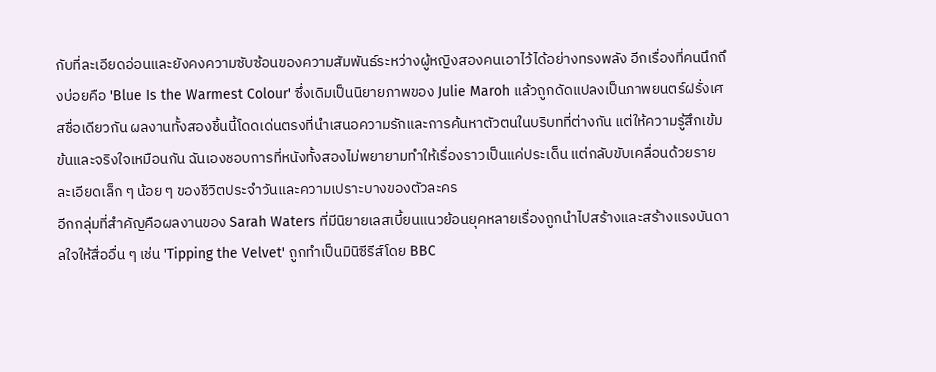กับที่ละเอียดอ่อนและยังคงความซับซ้อนของความสัมพันธ์ระหว่างผู้หญิงสองคนเอาไว้ได้อย่างทรงพลัง อีกเรื่องที่คนนึกถึงบ่อยคือ 'Blue Is the Warmest Colour' ซึ่งเดิมเป็นนิยายภาพของ Julie Maroh แล้วถูกดัดแปลงเป็นภาพยนตร์ฝรั่งเศสชื่อเดียวกัน ผลงานทั้งสองชิ้นนี้โดดเด่นตรงที่นำเสนอความรักและการค้นหาตัวตนในบริบทที่ต่างกัน แต่ให้ความรู้สึกเข้มข้นและจริงใจเหมือนกัน ฉันเองชอบการที่หนังทั้งสองไม่พยายามทำให้เรื่องราวเป็นแค่ประเด็น แต่กลับขับเคลื่อนด้วยรายละเอียดเล็ก ๆ น้อย ๆ ของชีวิตประจำวันและความเปราะบางของตัวละคร
อีกกลุ่มที่สำคัญคือผลงานของ Sarah Waters ที่มีนิยายเลสเบี้ยนแนวย้อนยุคหลายเรื่องถูกนำไปสร้างและสร้างแรงบันดาลใจให้สื่ออื่น ๆ เช่น 'Tipping the Velvet' ถูกทำเป็นมินิซีรีส์โดย BBC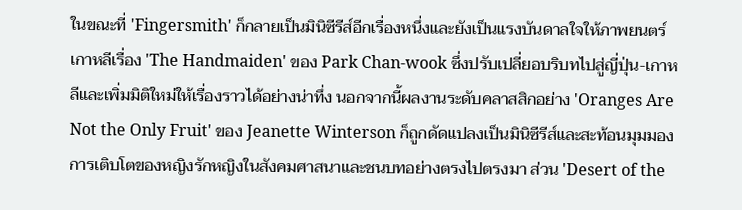ในขณะที่ 'Fingersmith' ก็กลายเป็นมินิซีรีส์อีกเรื่องหนึ่งและยังเป็นแรงบันดาลใจให้ภาพยนตร์เกาหลีเรื่อง 'The Handmaiden' ของ Park Chan-wook ซึ่งปรับเปลี่ยอบริบทไปสู่ญี่ปุ่น-เกาหลีและเพิ่มมิติใหม่ให้เรื่องราวได้อย่างน่าทึ่ง นอกจากนี้ผลงานระดับคลาสสิกอย่าง 'Oranges Are Not the Only Fruit' ของ Jeanette Winterson ก็ถูกดัดแปลงเป็นมินิซีรีส์และสะท้อนมุมมองการเติบโตของหญิงรักหญิงในสังคมศาสนาและชนบทอย่างตรงไปตรงมา ส่วน 'Desert of the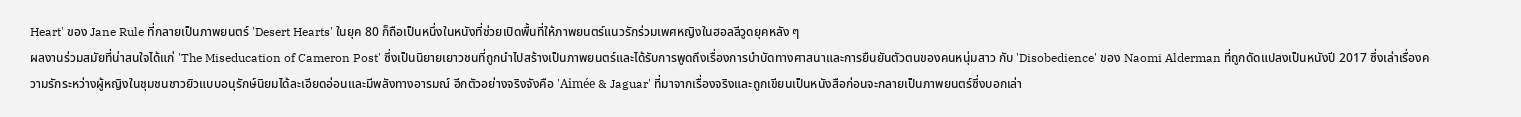Heart' ของ Jane Rule ที่กลายเป็นภาพยนตร์ 'Desert Hearts' ในยุค 80 ก็ถือเป็นหนึ่งในหนังที่ช่วยเปิดพื้นที่ให้ภาพยนตร์แนวรักร่วมเพศหญิงในฮอลลีวูดยุคหลัง ๆ
ผลงานร่วมสมัยที่น่าสนใจได้แก่ 'The Miseducation of Cameron Post' ซึ่งเป็นนิยายเยาวชนที่ถูกนำไปสร้างเป็นภาพยนตร์และได้รับการพูดถึงเรื่องการบำบัดทางศาสนาและการยืนยันตัวตนของคนหนุ่มสาว กับ 'Disobedience' ของ Naomi Alderman ที่ถูกดัดแปลงเป็นหนังปี 2017 ซึ่งเล่าเรื่องความรักระหว่างผู้หญิงในชุมชนชาวยิวแบบอนุรักษ์นิยมได้ละเอียดอ่อนและมีพลังทางอารมณ์ อีกตัวอย่างจริงจังคือ 'Aimée & Jaguar' ที่มาจากเรื่องจริงและถูกเขียนเป็นหนังสือก่อนจะกลายเป็นภาพยนตร์ซึ่งบอกเล่า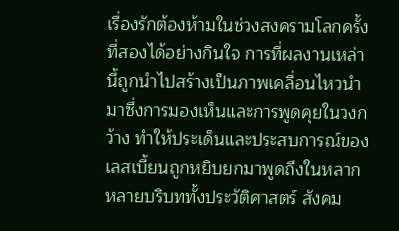เรื่องรักต้องห้ามในช่วงสงครามโลกครั้งที่สองได้อย่างกินใจ การที่ผลงานเหล่านี้ถูกนำไปสร้างเป็นภาพเคลื่อนไหวนำมาซึ่งการมองเห็นและการพูดคุยในวงกว้าง ทำให้ประเด็นและประสบการณ์ของเลสเบี้ยนถูกหยิบยกมาพูดถึงในหลากหลายบริบททั้งประวัติศาสตร์ สังคม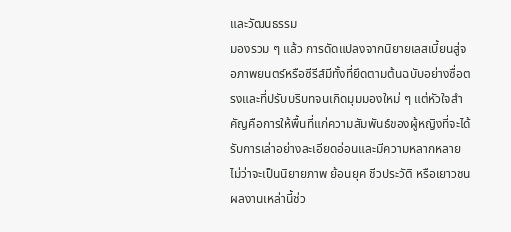และวัฒนธรรม
มองรวม ๆ แล้ว การดัดแปลงจากนิยายเลสเบี้ยนสู่จอภาพยนตร์หรือซีรีส์มีทั้งที่ยึดตามต้นฉบับอย่างซื่อตรงและที่ปรับบริบทจนเกิดมุมมองใหม่ ๆ แต่หัวใจสำคัญคือการให้พื้นที่แก่ความสัมพันธ์ของผู้หญิงที่จะได้รับการเล่าอย่างละเอียดอ่อนและมีความหลากหลาย ไม่ว่าจะเป็นนิยายภาพ ย้อนยุค ชีวประวัติ หรือเยาวชน ผลงานเหล่านี้ช่ว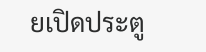ยเปิดประตู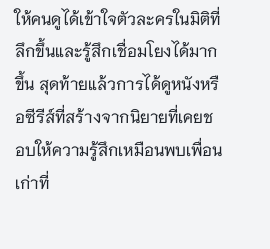ให้คนดูได้เข้าใจตัวละครในมิติที่ลึกขึ้นและรู้สึกเชื่อมโยงได้มากขึ้น สุดท้ายแล้วการได้ดูหนังหรือซีรีส์ที่สร้างจากนิยายที่เคยชอบให้ความรู้สึกเหมือนพบเพื่อนเก่าที่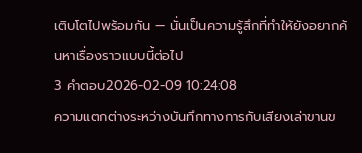เติบโตไปพร้อมกัน — นั่นเป็นความรู้สึกที่ทำให้ยังอยากค้นหาเรื่องราวแบบนี้ต่อไป
3 คำตอบ2026-02-09 10:24:08
ความแตกต่างระหว่างบันทึกทางการกับเสียงเล่าขานข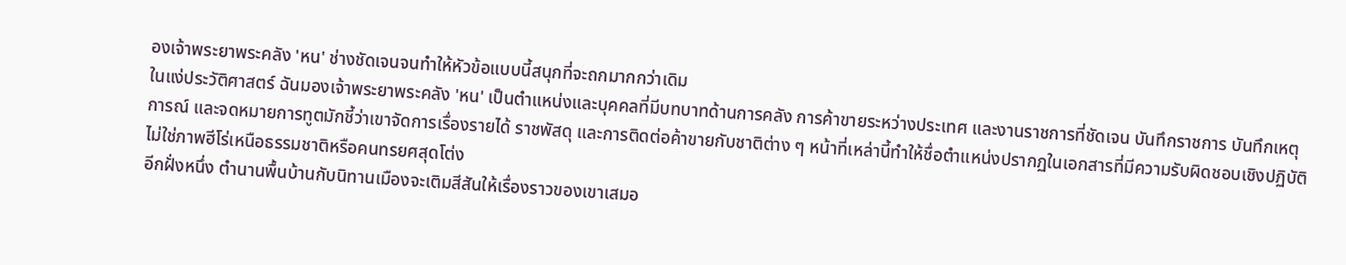องเจ้าพระยาพระคลัง 'หน' ช่างชัดเจนจนทำให้หัวข้อแบบนี้สนุกที่จะถกมากกว่าเดิม
ในแง่ประวัติศาสตร์ ฉันมองเจ้าพระยาพระคลัง 'หน' เป็นตำแหน่งและบุคคลที่มีบทบาทด้านการคลัง การค้าขายระหว่างประเทศ และงานราชการที่ชัดเจน บันทึกราชการ บันทึกเหตุการณ์ และจดหมายการทูตมักชี้ว่าเขาจัดการเรื่องรายได้ ราชพัสดุ และการติดต่อค้าขายกับชาติต่าง ๆ หน้าที่เหล่านี้ทำให้ชื่อตำแหน่งปรากฏในเอกสารที่มีความรับผิดชอบเชิงปฏิบัติ ไม่ใช่ภาพฮีโร่เหนือธรรมชาติหรือคนทรยศสุดโต่ง
อีกฝั่งหนึ่ง ตำนานพื้นบ้านกับนิทานเมืองจะเติมสีสันให้เรื่องราวของเขาเสมอ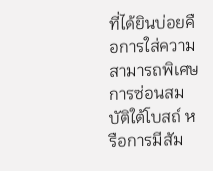ที่ได้ยินบ่อยคือการใส่ความสามารถพิเศษ การซ่อนสมบัติใต้โบสถ์ หรือการมีสัม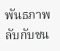พันธภาพลับกับชน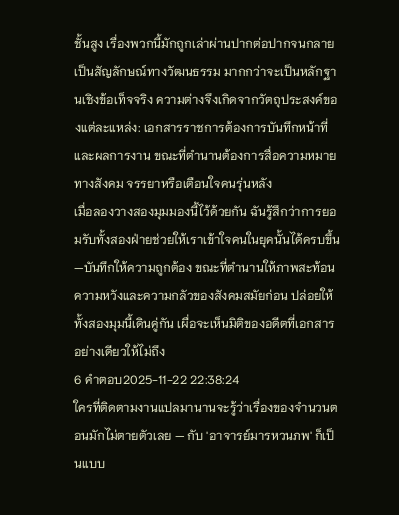ชั้นสูง เรื่องพวกนี้มักถูกเล่าผ่านปากต่อปากจนกลายเป็นสัญลักษณ์ทางวัฒนธรรม มากกว่าจะเป็นหลักฐานเชิงข้อเท็จจริง ความต่างจึงเกิดจากวัตถุประสงค์ของแต่ละแหล่ง: เอกสารราชการต้องการบันทึกหน้าที่และผลการงาน ขณะที่ตำนานต้องการสื่อความหมายทางสังคม จรรยาหรือเตือนใจคนรุ่นหลัง
เมื่อลองวางสองมุมมองนี้ไว้ด้วยกัน ฉันรู้สึกว่าการยอมรับทั้งสองฝ่ายช่วยให้เราเข้าใจคนในยุคนั้นได้ครบขึ้น—บันทึกให้ความถูกต้อง ขณะที่ตำนานให้ภาพสะท้อนความหวังและความกลัวของสังคมสมัยก่อน ปล่อยให้ทั้งสองมุมนี้เดินคู่กัน เผื่อจะเห็นมิติของอดีตที่เอกสารอย่างเดียวให้ไม่ถึง
6 คำตอบ2025-11-22 22:38:24
ใครที่ติดตามงานแปลมานานจะรู้ว่าเรื่องของจำนวนตอนมักไม่ตายตัวเลย — กับ 'อาจารย์มารหวนภพ' ก็เป็นแบบ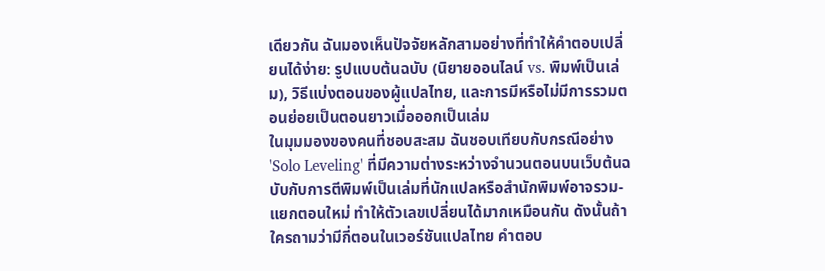เดียวกัน ฉันมองเห็นปัจจัยหลักสามอย่างที่ทำให้คำตอบเปลี่ยนได้ง่าย: รูปแบบต้นฉบับ (นิยายออนไลน์ vs. พิมพ์เป็นเล่ม), วิธีแบ่งตอนของผู้แปลไทย, และการมีหรือไม่มีการรวมตอนย่อยเป็นตอนยาวเมื่อออกเป็นเล่ม
ในมุมมองของคนที่ชอบสะสม ฉันชอบเทียบกับกรณีอย่าง 'Solo Leveling' ที่มีความต่างระหว่างจำนวนตอนบนเว็บต้นฉบับกับการตีพิมพ์เป็นเล่มที่นักแปลหรือสำนักพิมพ์อาจรวม-แยกตอนใหม่ ทำให้ตัวเลขเปลี่ยนได้มากเหมือนกัน ดังนั้นถ้าใครถามว่ามีกี่ตอนในเวอร์ชันแปลไทย คำตอบ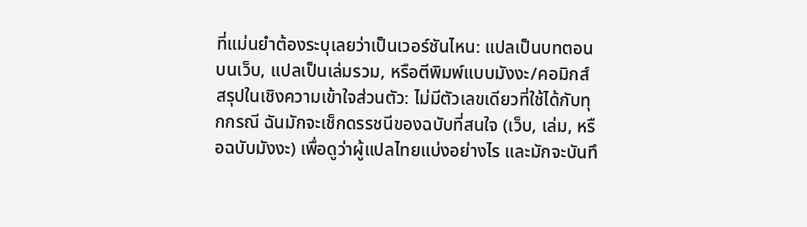ที่แม่นยำต้องระบุเลยว่าเป็นเวอร์ชันไหน: แปลเป็นบทตอนบนเว็บ, แปลเป็นเล่มรวม, หรือตีพิมพ์แบบมังงะ/คอมิกส์
สรุปในเชิงความเข้าใจส่วนตัว: ไม่มีตัวเลขเดียวที่ใช้ได้กับทุกกรณี ฉันมักจะเช็กดรรชนีของฉบับที่สนใจ (เว็บ, เล่ม, หรือฉบับมังงะ) เพื่อดูว่าผู้แปลไทยแบ่งอย่างไร และมักจะบันทึ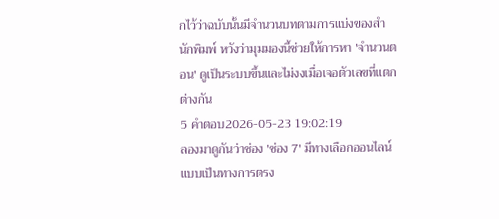กไว้ว่าฉบับนั้นมีจำนวนบทตามการแบ่งของสำนักพิมพ์ หวังว่ามุมมองนี้ช่วยให้การหา 'จำนวนตอน' ดูเป็นระบบขึ้นและไม่งงเมื่อเจอตัวเลขที่แตกต่างกัน
5 คำตอบ2026-05-23 19:02:19
ลองมาดูกันว่าช่อง 'ช่อง 7' มีทางเลือกออนไลน์แบบเป็นทางการตรง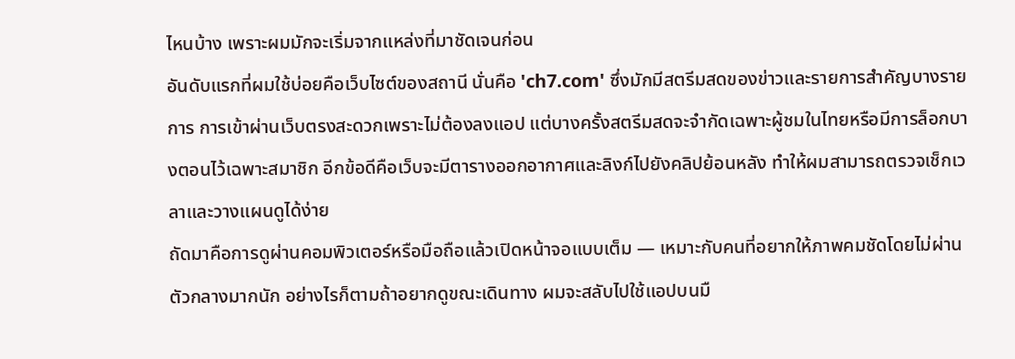ไหนบ้าง เพราะผมมักจะเริ่มจากแหล่งที่มาชัดเจนก่อน
อันดับแรกที่ผมใช้บ่อยคือเว็บไซต์ของสถานี นั่นคือ 'ch7.com' ซึ่งมักมีสตรีมสดของข่าวและรายการสำคัญบางรายการ การเข้าผ่านเว็บตรงสะดวกเพราะไม่ต้องลงแอป แต่บางครั้งสตรีมสดจะจำกัดเฉพาะผู้ชมในไทยหรือมีการล็อกบางตอนไว้เฉพาะสมาชิก อีกข้อดีคือเว็บจะมีตารางออกอากาศและลิงก์ไปยังคลิปย้อนหลัง ทำให้ผมสามารถตรวจเช็กเวลาและวางแผนดูได้ง่าย
ถัดมาคือการดูผ่านคอมพิวเตอร์หรือมือถือแล้วเปิดหน้าจอแบบเต็ม — เหมาะกับคนที่อยากให้ภาพคมชัดโดยไม่ผ่านตัวกลางมากนัก อย่างไรก็ตามถ้าอยากดูขณะเดินทาง ผมจะสลับไปใช้แอปบนมื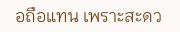อถือแทน เพราะสะดว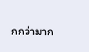กกว่ามาก